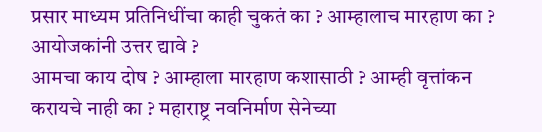प्रसार माध्यम प्रतिनिधींचा काही चुकतं का ? आम्हालाच मारहाण का ? आयोजकांनी उत्तर द्यावे ?
आमचा काय दोष ? आम्हाला मारहाण कशासाठी ? आम्ही वृत्तांकन करायचे नाही का ? महाराष्ट्र नवनिर्माण सेनेच्या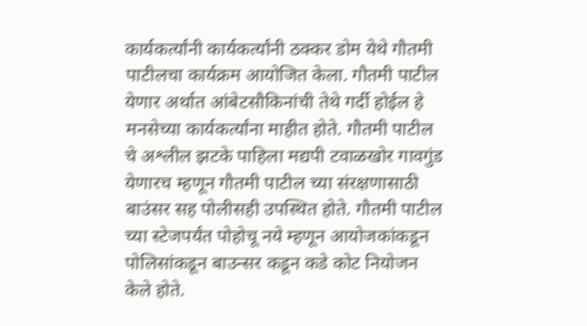कार्यकर्त्यांनी कार्यकर्त्यांनी ठक्कर डोम येथे गौतमी पाटीलचा कार्यक्रम आयोजित केला. गौतमी पाटील येणार अर्थात आंबेटसौकिनांची तेथे गर्दी होईल हे मनसेच्या कार्यकर्त्यांना माहीत होते. गौतमी पाटील चे अश्लील झटके पाहिला मद्यपी टवाळखोर गावगुंड येणारच म्हणून गौतमी पाटील च्या संरक्षणासाठी बाउंसर सह पोलीसही उपस्थित होते. गौतमी पाटील च्या स्टेजपर्यंत पोहोचू नये म्हणून आयोजकांकडून पोलिसांकडून बाउन्सर कडून कडे कोट नियोजन केले होते.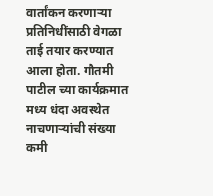वार्तांकन करणाऱ्या प्रतिनिधींसाठी वेगळा ताई तयार करण्यात आला होता. गौतमी पाटील च्या कार्यक्रमात मध्य धंदा अवस्थेत नाचणाऱ्यांची संख्या कमी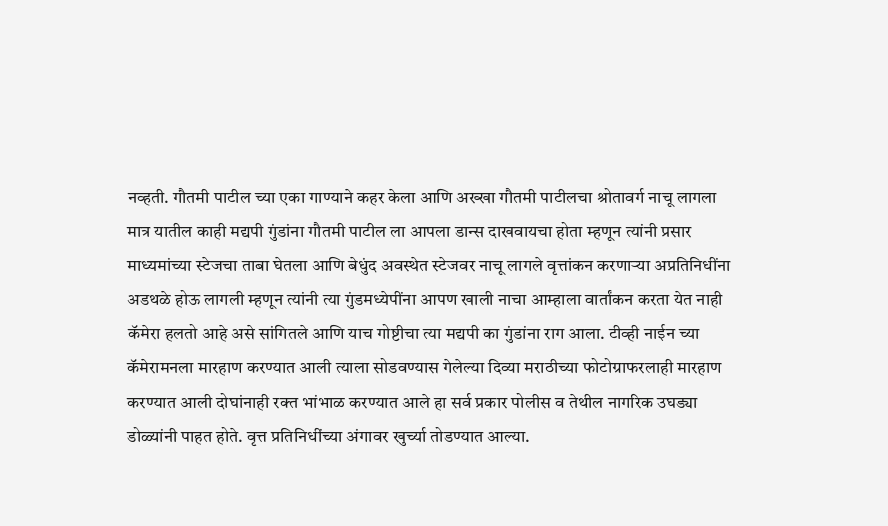नव्हती. गौतमी पाटील च्या एका गाण्याने कहर केला आणि अख्खा गौतमी पाटीलचा श्रोतावर्ग नाचू लागला मात्र यातील काही मद्यपी गुंडांना गौतमी पाटील ला आपला डान्स दाखवायचा होता म्हणून त्यांनी प्रसार माध्यमांच्या स्टेजचा ताबा घेतला आणि बेधुंद अवस्थेत स्टेजवर नाचू लागले वृत्तांकन करणाऱ्या अप्रतिनिधींना अडथळे होऊ लागली म्हणून त्यांनी त्या गुंडमध्येपींना आपण खाली नाचा आम्हाला वार्तांकन करता येत नाही कॅमेरा हलतो आहे असे सांगितले आणि याच गोष्टीचा त्या मद्यपी का गुंडांना राग आला. टीव्ही नाईन च्या कॅमेरामनला मारहाण करण्यात आली त्याला सोडवण्यास गेलेल्या दिव्या मराठीच्या फोटोग्राफरलाही मारहाण करण्यात आली दोघांनाही रक्त भांभाळ करण्यात आले हा सर्व प्रकार पोलीस व तेथील नागरिक उघड्या डोळ्यांनी पाहत होते. वृत्त प्रतिनिधींच्या अंगावर खुर्च्या तोडण्यात आल्या.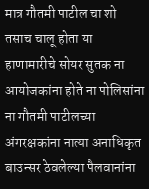मात्र गौतमी पाटील चा शो तसाच चालू होता या हाणामारीचे सोयर सुतक ना आयोजकांना होते ना पोलिसांना ना गौतमी पाटीलच्या अंगरक्षकांना नात्या अनाधिकृत बाउन्सर ठेवलेल्या पैलवानांना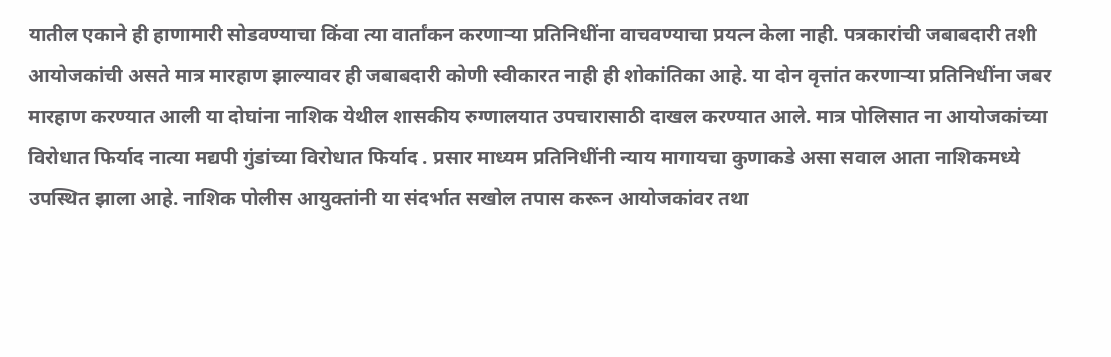यातील एकाने ही हाणामारी सोडवण्याचा किंवा त्या वार्तांकन करणाऱ्या प्रतिनिधींना वाचवण्याचा प्रयत्न केला नाही. पत्रकारांची जबाबदारी तशी आयोजकांची असते मात्र मारहाण झाल्यावर ही जबाबदारी कोणी स्वीकारत नाही ही शोकांतिका आहे. या दोन वृत्तांत करणाऱ्या प्रतिनिधींना जबर मारहाण करण्यात आली या दोघांना नाशिक येथील शासकीय रुग्णालयात उपचारासाठी दाखल करण्यात आले. मात्र पोलिसात ना आयोजकांच्या विरोधात फिर्याद नात्या मद्यपी गुंडांच्या विरोधात फिर्याद . प्रसार माध्यम प्रतिनिधींनी न्याय मागायचा कुणाकडे असा सवाल आता नाशिकमध्ये उपस्थित झाला आहे. नाशिक पोलीस आयुक्तांनी या संदर्भात सखोल तपास करून आयोजकांवर तथा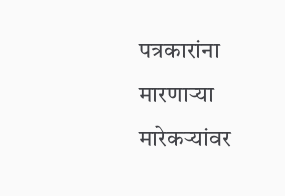पत्रकारांना मारणाऱ्या मारेकऱ्यांवर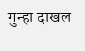गुन्हा दाखल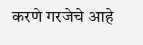करणे गरजेचे आहे